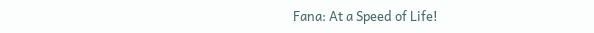Fana: At a Speed of Life!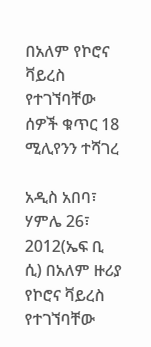በአለም የኮሮና ቫይረስ የተገኘባቸው ሰዎች ቁጥር 18 ሚሊየንን ተሻገረ

አዲስ አበባ፣ ሃምሌ 26፣ 2012(ኤፍ ቢ ሲ) በአለም ዙሪያ የኮሮና ቫይረስ የተገኘባቸው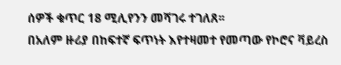ሰዎች ቁጥር 18 ሚሊየንን መሻገሩ ተገለጸ፡፡
በአለም ዙሪያ በከፍተኛ ፍጥነት እየተዛመተ የመጣው የኮሮና ቫይረስ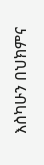እስካሁን በህክምና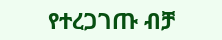የተረጋገጡ ብቻ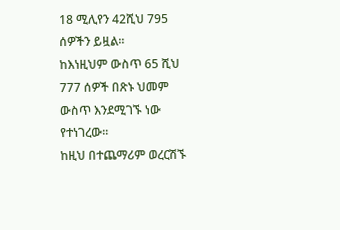18 ሚሊየን 42ሺህ 795 ሰዎችን ይዟል፡፡
ከእነዚህም ውስጥ 65 ሺህ 777 ሰዎች በጽኑ ህመም ውስጥ እንደሚገኙ ነው የተነገረው፡፡
ከዚህ በተጨማሪም ወረርሽኙ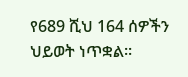የ689 ሺህ 164 ሰዎችን ህይወት ነጥቋል፡፡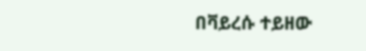በቫይረሱ ተይዘው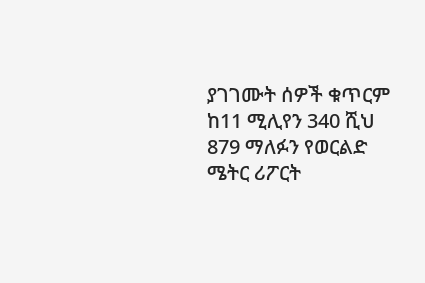ያገገሙት ሰዎች ቁጥርም ከ11 ሚሊየን 340 ሺህ 879 ማለፉን የወርልድ ሜትር ሪፖርት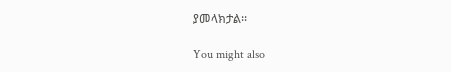ያመላክታል፡፡

You might also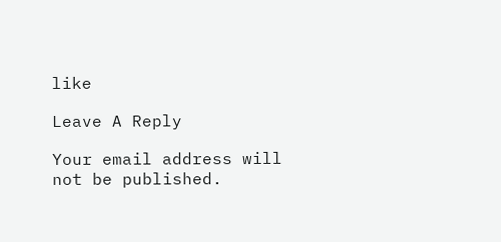like

Leave A Reply

Your email address will not be published.